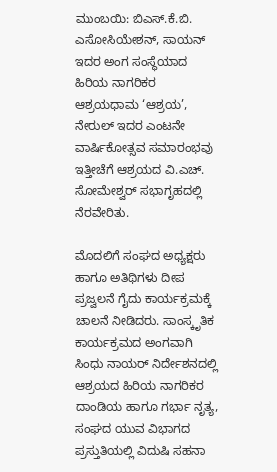ಮುಂಬಯಿ: ಬಿಎಸ್.ಕೆ.ಬಿ. ಎಸೋಸಿಯೇಶನ್, ಸಾಯನ್ ಇದರ ಅಂಗ ಸಂಸ್ಥೆಯಾದ ಹಿರಿಯ ನಾಗರಿಕರ ಆಶ್ರಯಧಾಮ ‘ಆಶ್ರಯ’, ನೇರುಲ್ ಇದರ ಎಂಟನೇ ವಾರ್ಷಿಕೋತ್ಸವ ಸಮಾರಂಭವು ಇತ್ತೀಚೆಗೆ ಆಶ್ರಯದ ವಿ.ಎಚ್. ಸೋಮೇಶ್ವರ್ ಸಭಾಗೃಹದಲ್ಲಿ ನೆರವೇರಿತು.

ಮೊದಲಿಗೆ ಸಂಘದ ಅಧ್ಯಕ್ಷರು ಹಾಗೂ ಅತಿಥಿಗಳು ದೀಪ ಪ್ರಜ್ವಲನೆ ಗೈದು ಕಾರ್ಯಕ್ರಮಕ್ಕೆ ಚಾಲನೆ ನೀಡಿದರು. ಸಾಂಸ್ಕೃತಿಕ ಕಾರ್ಯಕ್ರಮದ ಅಂಗವಾಗಿ ಸಿಂಧು ನಾಯರ್ ನಿರ್ದೇಶನದಲ್ಲಿ ಆಶ್ರಯದ ಹಿರಿಯ ನಾಗರಿಕರ ದಾಂಡಿಯ ಹಾಗೂ ಗರ್ಭಾ ನೃತ್ಯ, ಸಂಘದ ಯುವ ವಿಭಾಗದ ಪ್ರಸ್ತುತಿಯಲ್ಲಿ ವಿದುಷಿ ಸಹನಾ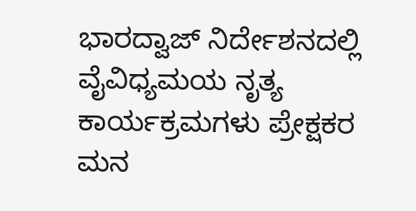ಭಾರದ್ವಾಜ್ ನಿರ್ದೇಶನದಲ್ಲಿ ವೈವಿಧ್ಯಮಯ ನೃತ್ಯ ಕಾರ್ಯಕ್ರಮಗಳು ಪ್ರೇಕ್ಷಕರ ಮನ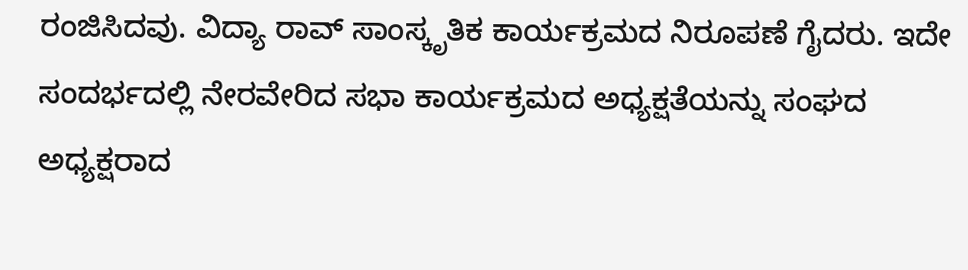ರಂಜಿಸಿದವು. ವಿದ್ಯಾ ರಾವ್ ಸಾಂಸ್ಕೃತಿಕ ಕಾರ್ಯಕ್ರಮದ ನಿರೂಪಣೆ ಗೈದರು. ಇದೇ ಸಂದರ್ಭದಲ್ಲಿ ನೇರವೇರಿದ ಸಭಾ ಕಾರ್ಯಕ್ರಮದ ಅಧ್ಯಕ್ಷತೆಯನ್ನು ಸಂಘದ ಅಧ್ಯಕ್ಷರಾದ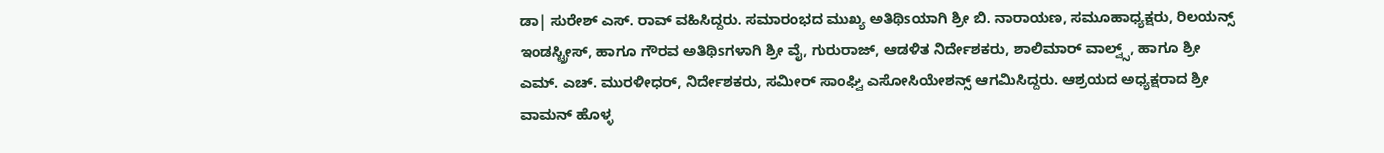ಡಾ| ಸುರೇಶ್ ಎಸ್. ರಾವ್ ವಹಿಸಿದ್ದರು. ಸಮಾರಂಭದ ಮುಖ್ಯ ಅತಿಥಿsಯಾಗಿ ಶ್ರೀ ಬಿ. ನಾರಾಯಣ, ಸಮೂಹಾಧ್ಯಕ್ಷರು, ರಿಲಯನ್ಸ್ ಇಂಡಸ್ಟ್ರೀಸ್, ಹಾಗೂ ಗೌರವ ಅತಿಥಿsಗಳಾಗಿ ಶ್ರೀ ವೈ, ಗುರುರಾಜ್, ಆಡಳಿತ ನಿರ್ದೇಶಕರು, ಶಾಲಿಮಾರ್ ವಾಲ್ವ್ಸ್, ಹಾಗೂ ಶ್ರೀ ಎಮ್. ಎಚ್. ಮುರಳೀಧರ್, ನಿರ್ದೇಶಕರು, ಸಮೀರ್ ಸಾಂಘ್ವಿ ಎಸೋಸಿಯೇಶನ್ಸ್ ಆಗಮಿಸಿದ್ದರು. ಆಶ್ರಯದ ಅಧ್ಯಕ್ಷರಾದ ಶ್ರೀ ವಾಮನ್ ಹೊಳ್ಳ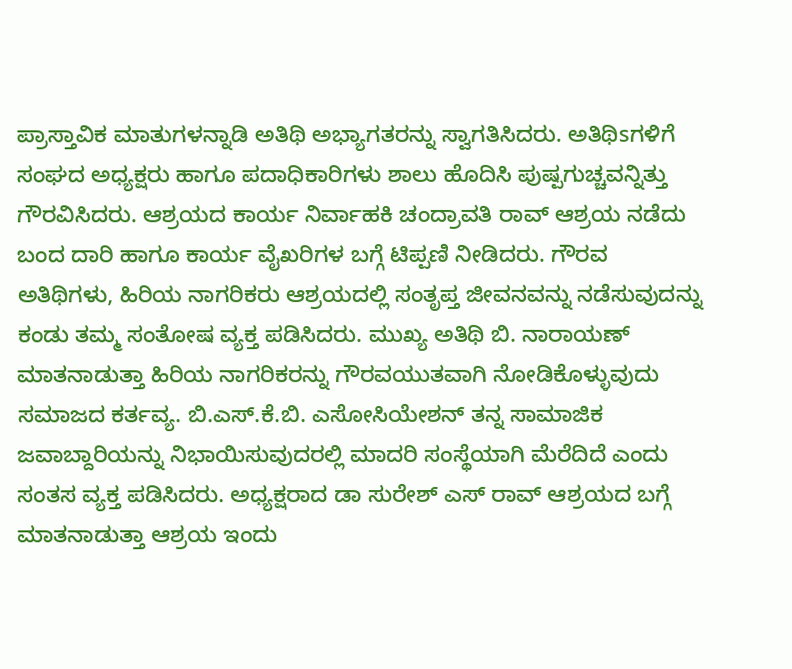ಪ್ರಾಸ್ತಾವಿಕ ಮಾತುಗಳನ್ನಾಡಿ ಅತಿಥಿ ಅಭ್ಯಾಗತರನ್ನು ಸ್ವಾಗತಿಸಿದರು. ಅತಿಥಿsಗಳಿಗೆ ಸಂಘದ ಅಧ್ಯಕ್ಷರು ಹಾಗೂ ಪದಾಧಿಕಾರಿಗಳು ಶಾಲು ಹೊದಿಸಿ ಪುಷ್ಪಗುಚ್ಚವನ್ನಿತ್ತು ಗೌರವಿಸಿದರು. ಆಶ್ರಯದ ಕಾರ್ಯ ನಿರ್ವಾಹಕಿ ಚಂದ್ರಾವತಿ ರಾವ್ ಆಶ್ರಯ ನಡೆದು ಬಂದ ದಾರಿ ಹಾಗೂ ಕಾರ್ಯ ವೈಖರಿಗಳ ಬಗ್ಗೆ ಟಿಪ್ಪಣಿ ನೀಡಿದರು. ಗೌರವ ಅತಿಥಿಗಳು, ಹಿರಿಯ ನಾಗರಿಕರು ಆಶ್ರಯದಲ್ಲಿ ಸಂತೃಪ್ತ ಜೀವನವನ್ನು ನಡೆಸುವುದನ್ನು ಕಂಡು ತಮ್ಮ ಸಂತೋಷ ವ್ಯಕ್ತ ಪಡಿಸಿದರು. ಮುಖ್ಯ ಅತಿಥಿ ಬಿ. ನಾರಾಯಣ್ ಮಾತನಾಡುತ್ತಾ ಹಿರಿಯ ನಾಗರಿಕರನ್ನು ಗೌರವಯುತವಾಗಿ ನೋಡಿಕೊಳ್ಳುವುದು ಸಮಾಜದ ಕರ್ತವ್ಯ. ಬಿ.ಎಸ್.ಕೆ.ಬಿ. ಎಸೋಸಿಯೇಶನ್ ತನ್ನ ಸಾಮಾಜಿಕ ಜವಾಬ್ದಾರಿಯನ್ನು ನಿಭಾಯಿಸುವುದರಲ್ಲಿ ಮಾದರಿ ಸಂಸ್ಥೆಯಾಗಿ ಮೆರೆದಿದೆ ಎಂದು ಸಂತಸ ವ್ಯಕ್ತ ಪಡಿಸಿದರು. ಅಧ್ಯಕ್ಷರಾದ ಡಾ ಸುರೇಶ್ ಎಸ್ ರಾವ್ ಆಶ್ರಯದ ಬಗ್ಗೆ ಮಾತನಾಡುತ್ತಾ ಆಶ್ರಯ ಇಂದು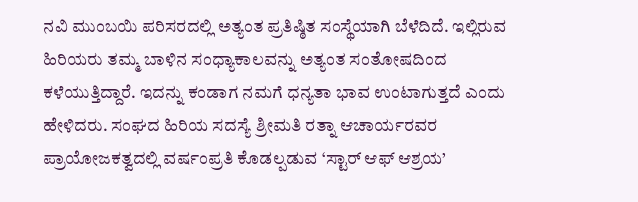ನವಿ ಮುಂಬಯಿ ಪರಿಸರದಲ್ಲಿ ಅತ್ಯಂತ ಪ್ರತಿಷ್ಠಿತ ಸಂಸ್ಥೆಯಾಗಿ ಬೆಳೆದಿದೆ. ಇಲ್ಲಿರುವ ಹಿರಿಯರು ತಮ್ಮ ಬಾಳಿನ ಸಂಧ್ಯಾಕಾಲವನ್ನು ಅತ್ಯಂತ ಸಂತೋಷದಿಂದ ಕಳೆಯುತ್ತಿದ್ದಾರೆ. ಇದನ್ನು ಕಂಡಾಗ ನಮಗೆ ಧನ್ಯತಾ ಭಾವ ಉಂಟಾಗುತ್ತದೆ ಎಂದು ಹೇಳಿದರು. ಸಂಘದ ಹಿರಿಯ ಸದಸ್ಯೆ ಶ್ರೀಮತಿ ರತ್ನಾ ಆಚಾರ್ಯರವರ ಪ್ರಾಯೋಜಕತ್ವದಲ್ಲಿ ವರ್ಷಂಪ್ರತಿ ಕೊಡಲ್ಪಡುವ ‘ಸ್ಟಾರ್ ಆಫ್ ಆಶ್ರಯ’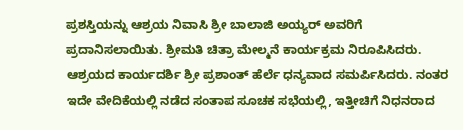ಪ್ರಶಸ್ತಿಯನ್ನು ಆಶ್ರಯ ನಿವಾಸಿ ಶ್ರೀ ಬಾಲಾಜಿ ಅಯ್ಯರ್ ಅವರಿಗೆ ಪ್ರದಾನಿಸಲಾಯಿತು. ಶ್ರೀಮತಿ ಚಿತ್ರಾ ಮೇಲ್ಮನೆ ಕಾರ್ಯಕ್ರಮ ನಿರೂಪಿಸಿದರು. ಆಶ್ರಯದ ಕಾರ್ಯದರ್ಶಿ ಶ್ರೀ ಪ್ರಶಾಂತ್ ಹೆರ್ಲೆ ಧನ್ಯವಾದ ಸಮರ್ಪಿಸಿದರು. ನಂತರ ಇದೇ ವೇದಿಕೆಯಲ್ಲಿ ನಡೆದ ಸಂತಾಪ ಸೂಚಕ ಸಭೆಯಲ್ಲಿ, ಇತ್ತೀಚಿಗೆ ನಿಧನರಾದ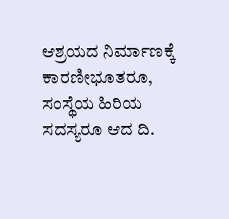ಆಶ್ರಯದ ನಿರ್ಮಾಣಕ್ಕೆ ಕಾರಣೀಭೂತರೂ, ಸಂಸ್ಥೆಯ ಹಿರಿಯ ಸದಸ್ಯರೂ ಆದ ದಿ.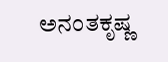ಅನಂತಕೃಷ್ಣ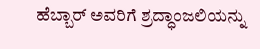ಹೆಬ್ಬಾರ್ ಅವರಿಗೆ ಶ್ರದ್ಧಾಂಜಲಿಯನ್ನು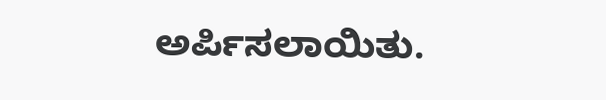ಅರ್ಪಿಸಲಾಯಿತು.